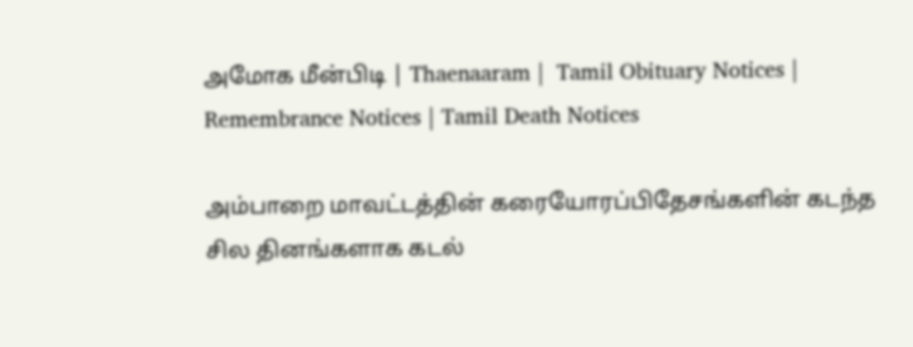அமோக மீன்பிடி | Thaenaaram |  Tamil Obituary Notices | Remembrance Notices | Tamil Death Notices

அம்பாறை மாவட்டத்தின் கரையோரப்பிதேசங்களின் கடந்த சில தினங்களாக கடல்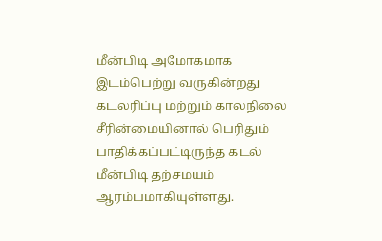மீன்பிடி அமோகமாக இடம்பெற்று வருகின்றது
கடலரிப்பு மற்றும் காலநிலை சீரின்மையினால் பெரிதும் பாதிக்கப்பட்டிருந்த கடல் மீன்பிடி தற்சமயம் ஆரம்பமாகியுள்ளது.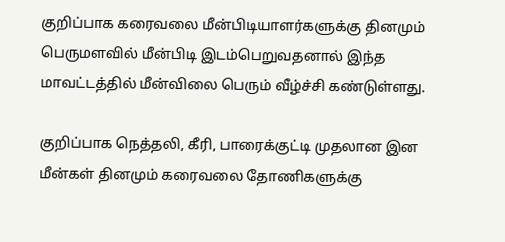குறிப்பாக கரைவலை மீன்பிடியாளர்களுக்கு தினமும் பெருமளவில் மீன்பிடி இடம்பெறுவதனால் இந்த மாவட்டத்தில் மீன்விலை பெரும் வீழ்ச்சி கண்டுள்ளது.

குறிப்பாக நெத்தலி, கீரி, பாரைக்குட்டி முதலான இன மீன்கள் தினமும் கரைவலை தோணிகளுக்கு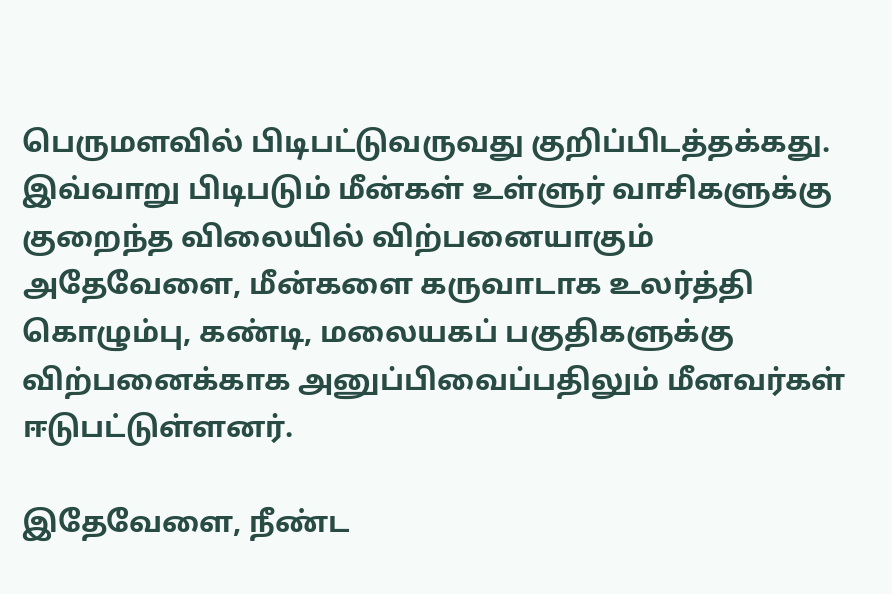பெருமளவில் பிடிபட்டுவருவது குறிப்பிடத்தக்கது. இவ்வாறு பிடிபடும் மீன்கள் உள்ளுர் வாசிகளுக்கு குறைந்த விலையில் விற்பனையாகும் அதேவேளை, மீன்களை கருவாடாக உலர்த்தி கொழும்பு, கண்டி, மலையகப் பகுதிகளுக்கு விற்பனைக்காக அனுப்பிவைப்பதிலும் மீனவர்கள் ஈடுபட்டுள்ளனர்.

இதேவேளை, நீண்ட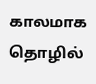காலமாக தொழில்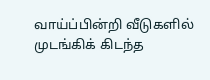வாய்ப்பின்றி வீடுகளில் முடங்கிக் கிடந்த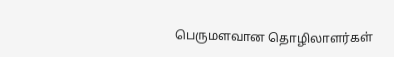பெருமளவான தொழிலாளர்கள்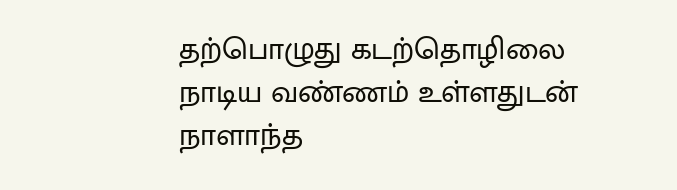தற்பொழுது கடற்தொழிலை நாடிய வண்ணம் உள்ளதுடன் நாளாந்த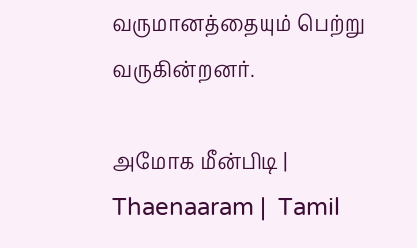வருமானத்தையும் பெற்று வருகின்றனர்.

அமோக மீன்பிடி | Thaenaaram |  Tamil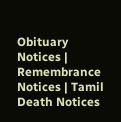Obituary Notices | Remembrance Notices | Tamil Death Notices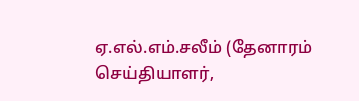ஏ.எல்.எம்.சலீம் (தேனாரம் செய்தியாளர்,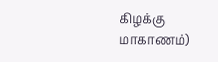கிழக்கு மாகாணம்)